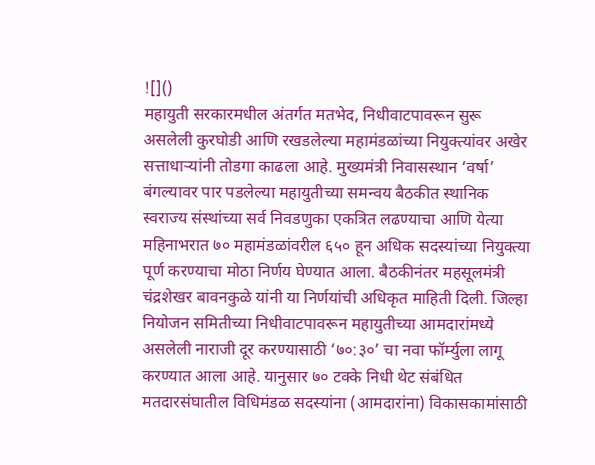![]()
महायुती सरकारमधील अंतर्गत मतभेद, निधीवाटपावरून सुरू असलेली कुरघोडी आणि रखडलेल्या महामंडळांच्या नियुक्त्यांवर अखेर सत्ताधाऱ्यांनी तोडगा काढला आहे. मुख्यमंत्री निवासस्थान ‘वर्षा’ बंगल्यावर पार पडलेल्या महायुतीच्या समन्वय बैठकीत स्थानिक स्वराज्य संस्थांच्या सर्व निवडणुका एकत्रित लढण्याचा आणि येत्या महिनाभरात ७० महामंडळांवरील ६५० हून अधिक सदस्यांच्या नियुक्त्या पूर्ण करण्याचा मोठा निर्णय घेण्यात आला. बैठकीनंतर महसूलमंत्री चंद्रशेखर बावनकुळे यांनी या निर्णयांची अधिकृत माहिती दिली. जिल्हा नियोजन समितीच्या निधीवाटपावरून महायुतीच्या आमदारांमध्ये असलेली नाराजी दूर करण्यासाठी ‘७०:३०’ चा नवा फॉर्म्युला लागू करण्यात आला आहे. यानुसार ७० टक्के निधी थेट संबंधित मतदारसंघातील विधिमंडळ सदस्यांना (आमदारांना) विकासकामांसाठी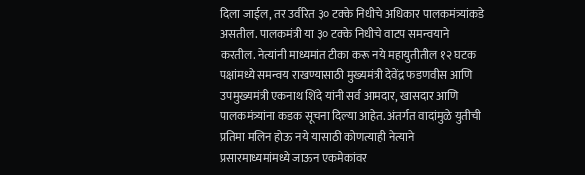दिला जाईल, तर उर्वरित ३० टक्के निधीचे अधिकार पालकमंत्र्यांकडे असतील. पालकमंत्री या ३० टक्के निधीचे वाटप समन्वयाने करतील. नेत्यांनी माध्यमांत टीका करू नये महायुतीतील १२ घटक पक्षांमध्ये समन्वय राखण्यासाठी मुख्यमंत्री देवेंद्र फडणवीस आणि उपमुख्यमंत्री एकनाथ शिंदे यांनी सर्व आमदार, खासदार आणि पालकमंत्र्यांना कडक सूचना दिल्या आहेत. अंतर्गत वादांमुळे युतीची प्रतिमा मलिन होऊ नये यासाठी कोणत्याही नेत्याने प्रसारमाध्यमांमध्ये जाऊन एकमेकांवर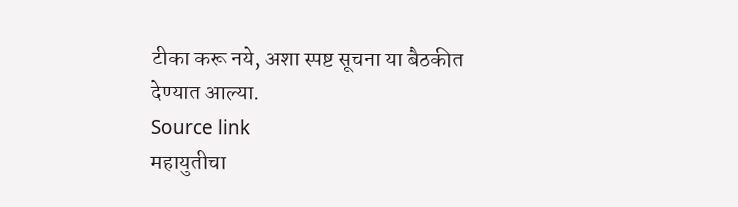टीका करू नये, अशा स्पष्ट सूचना या बैठकीत देण्यात आल्या.
Source link
महायुतीचा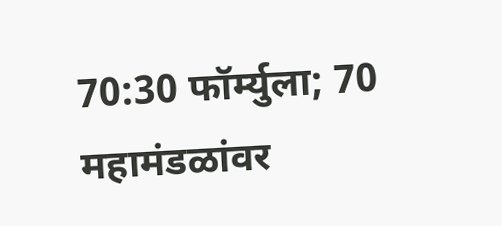70:30 फॉर्म्युला; 70 महामंडळांवर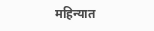महिन्यात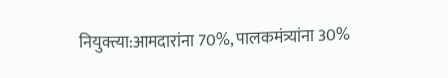नियुक्त्या:आमदारांना 70%, पालकमंत्र्यांना 30%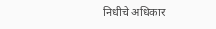निधीचे अधिकार